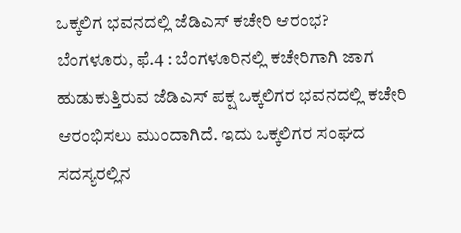ಒಕ್ಕಲಿಗ ಭವನದಲ್ಲಿ ಜೆಡಿಎಸ್ ಕಚೇರಿ ಆರಂಭ?
ಬೆಂಗಳೂರು, ಫೆ.4 : ಬೆಂಗಳೂರಿನಲ್ಲಿ ಕಚೇರಿಗಾಗಿ ಜಾಗ ಹುಡುಕುತ್ತಿರುವ ಜೆಡಿಎಸ್ ಪಕ್ಷ ಒಕ್ಕಲಿಗರ ಭವನದಲ್ಲಿ ಕಚೇರಿ ಆರಂಭಿಸಲು ಮುಂದಾಗಿದೆ. ಇದು ಒಕ್ಕಲಿಗರ ಸಂಘದ ಸದಸ್ಯರಲ್ಲಿನ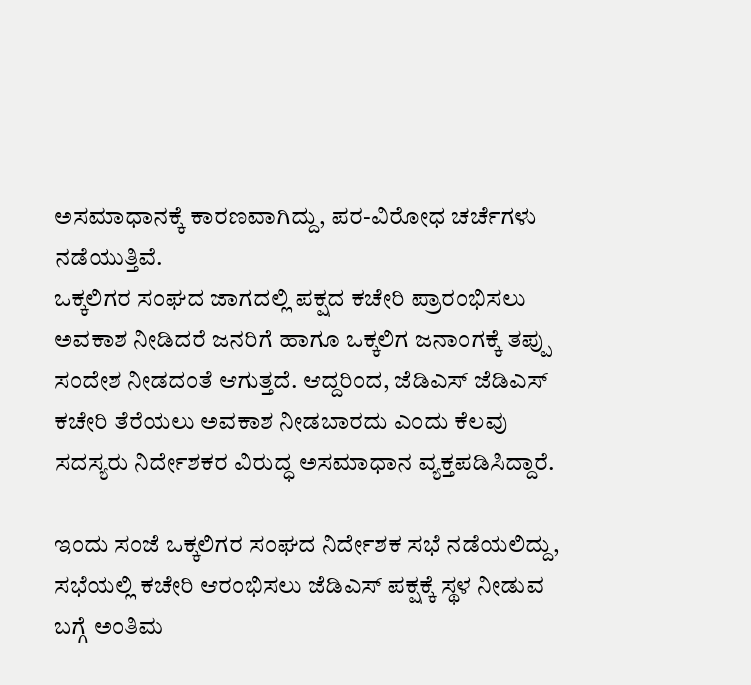ಅಸಮಾಧಾನಕ್ಕೆ ಕಾರಣವಾಗಿದ್ದು, ಪರ-ವಿರೋಧ ಚರ್ಚೆಗಳು ನಡೆಯುತ್ತಿವೆ.
ಒಕ್ಕಲಿಗರ ಸಂಘದ ಜಾಗದಲ್ಲಿ ಪಕ್ಷದ ಕಚೇರಿ ಪ್ರಾರಂಭಿಸಲು ಅವಕಾಶ ನೀಡಿದರೆ ಜನರಿಗೆ ಹಾಗೂ ಒಕ್ಕಲಿಗ ಜನಾಂಗಕ್ಕೆ ತಪ್ಪು ಸಂದೇಶ ನೀಡದಂತೆ ಆಗುತ್ತದೆ. ಆದ್ದರಿಂದ, ಜೆಡಿಎಸ್ ಜೆಡಿಎಸ್ ಕಚೇರಿ ತೆರೆಯಲು ಅವಕಾಶ ನೀಡಬಾರದು ಎಂದು ಕೆಲವು ಸದಸ್ಯರು ನಿರ್ದೇಶಕರ ವಿರುದ್ಧ ಅಸಮಾಧಾನ ವ್ಯಕ್ತಪಡಿಸಿದ್ದಾರೆ.

ಇಂದು ಸಂಜೆ ಒಕ್ಕಲಿಗರ ಸಂಘದ ನಿರ್ದೇಶಕ ಸಭೆ ನಡೆಯಲಿದ್ದು, ಸಭೆಯಲ್ಲಿ ಕಚೇರಿ ಆರಂಭಿಸಲು ಜೆಡಿಎಸ್ ಪಕ್ಷಕ್ಕೆ ಸ್ಥಳ ನೀಡುವ ಬಗ್ಗೆ ಅಂತಿಮ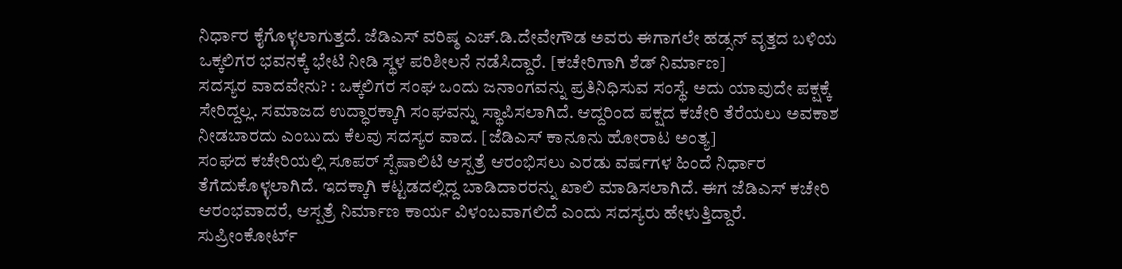ನಿರ್ಧಾರ ಕೈಗೊಳ್ಳಲಾಗುತ್ತದೆ. ಜೆಡಿಎಸ್ ವರಿಷ್ಠ ಎಚ್.ಡಿ.ದೇವೇಗೌಡ ಅವರು ಈಗಾಗಲೇ ಹಡ್ಸನ್ ವೃತ್ತದ ಬಳಿಯ ಒಕ್ಕಲಿಗರ ಭವನಕ್ಕೆ ಭೇಟಿ ನೀಡಿ ಸ್ಥಳ ಪರಿಶೀಲನೆ ನಡೆಸಿದ್ದಾರೆ. [ಕಚೇರಿಗಾಗಿ ಶೆಡ್ ನಿರ್ಮಾಣ]
ಸದಸ್ಯರ ವಾದವೇನು? : ಒಕ್ಕಲಿಗರ ಸಂಘ ಒಂದು ಜನಾಂಗವನ್ನು ಪ್ರತಿನಿಧಿಸುವ ಸಂಸ್ಥೆ. ಅದು ಯಾವುದೇ ಪಕ್ಷಕ್ಕೆ ಸೇರಿದ್ದಲ್ಲ. ಸಮಾಜದ ಉದ್ಧಾರಕ್ಕಾಗಿ ಸಂಘವನ್ನು ಸ್ಥಾಪಿಸಲಾಗಿದೆ. ಆದ್ದರಿಂದ ಪಕ್ಷದ ಕಚೇರಿ ತೆರೆಯಲು ಅವಕಾಶ ನೀಡಬಾರದು ಎಂಬುದು ಕೆಲವು ಸದಸ್ಯರ ವಾದ. [ಜೆಡಿಎಸ್ ಕಾನೂನು ಹೋರಾಟ ಅಂತ್ಯ]
ಸಂಘದ ಕಚೇರಿಯಲ್ಲಿ ಸೂಪರ್ ಸ್ಪೆಷಾಲಿಟಿ ಆಸ್ಪತ್ರೆ ಆರಂಭಿಸಲು ಎರಡು ವರ್ಷಗಳ ಹಿಂದೆ ನಿರ್ಧಾರ ತೆಗೆದುಕೊಳ್ಳಲಾಗಿದೆ. ಇದಕ್ಕಾಗಿ ಕಟ್ಟಡದಲ್ಲಿದ್ದ ಬಾಡಿದಾರರನ್ನು ಖಾಲಿ ಮಾಡಿಸಲಾಗಿದೆ. ಈಗ ಜೆಡಿಎಸ್ ಕಚೇರಿ ಆರಂಭವಾದರೆ, ಆಸ್ಪತ್ರೆ ನಿರ್ಮಾಣ ಕಾರ್ಯ ವಿಳಂಬವಾಗಲಿದೆ ಎಂದು ಸದಸ್ಯರು ಹೇಳುತ್ತಿದ್ದಾರೆ.
ಸುಪ್ರೀಂಕೋರ್ಟ್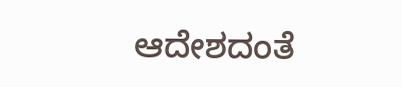ಆದೇಶದಂತೆ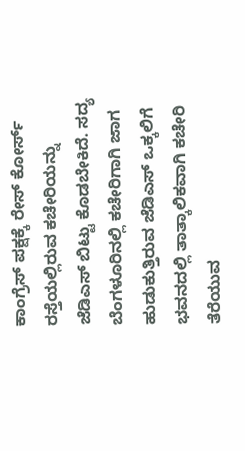ಕಾಂಗ್ರೆಸ್ ಪಕ್ಷಕ್ಕೆ ರೇಸ್ ಕೋರ್ಸ್ ರಸ್ತೆಯಲ್ಲಿರುವ ಕಚೇರಿಯನ್ನು ಜೆಡಿಎಸ್ ಬಿಟ್ಟು ಕೊಡಬೇಕಿದೆ. ಸದ್ಯ ಬೆಂಗಳೂರಿನಲ್ಲಿ ಕಚೇರಿಗಾಗಿ ಜಾಗ ಹುಡುಕುತ್ತಿರುವ ಜೆಡಿಎಸ್ ಒಕ್ಕಲಿಗೆ ಭವನದಲ್ಲಿ ತಾತ್ಕಾಲಿಕವಾಗಿ ಕಚೇರಿ ತೆರೆಯುವ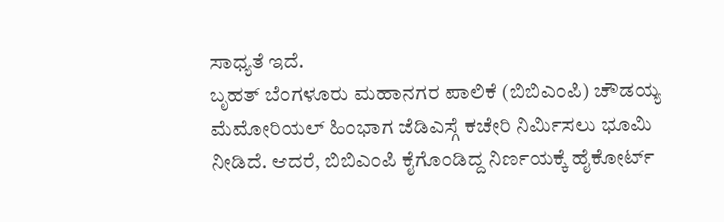ಸಾಧ್ಯತೆ ಇದೆ.
ಬೃಹತ್ ಬೆಂಗಳೂರು ಮಹಾನಗರ ಪಾಲಿಕೆ (ಬಿಬಿಎಂಪಿ) ಚೌಡಯ್ಯ ಮೆಮೋರಿಯಲ್ ಹಿಂಭಾಗ ಜೆಡಿಎಸ್ಗೆ ಕಚೇರಿ ನಿರ್ಮಿಸಲು ಭೂಮಿ ನೀಡಿದೆ. ಆದರೆ, ಬಿಬಿಎಂಪಿ ಕೈಗೊಂಡಿದ್ದ ನಿರ್ಣಯಕ್ಕೆ ಹೈಕೋರ್ಟ್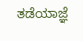ತಡೆಯಾಜ್ಞೆ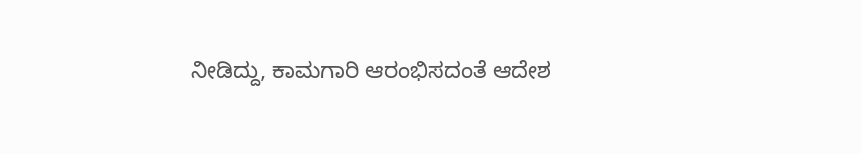ನೀಡಿದ್ದು, ಕಾಮಗಾರಿ ಆರಂಭಿಸದಂತೆ ಆದೇಶ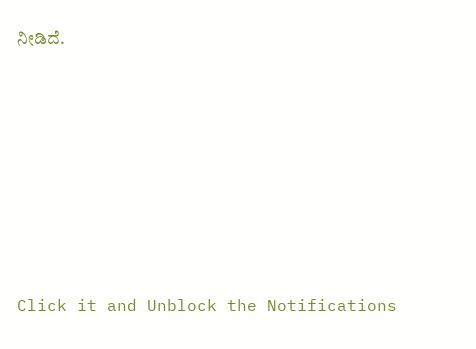ನೀಡಿದೆ.












Click it and Unblock the Notifications